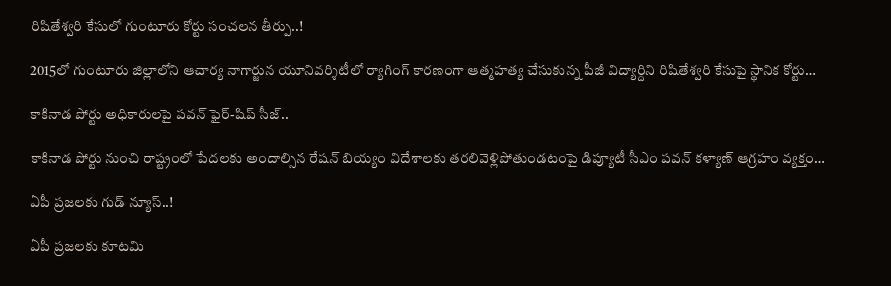రిషితేశ్వరి కేసులో గుంటూరు కోర్టు సంచలన తీర్పు..!

2015లో గుంటూరు జిల్లాలోని ఆచార్య నాగార్జున యూనివర్శిటీలో ర్యాగింగ్ కారణంగా ఆత్మహత్య చేసుకున్న పీజీ విద్యార్దిని రిషితేశ్వరి కేసుపై స్థానిక కోర్టు…

కాకినాడ పోర్టు అధికారులపై పవన్ ఫైర్-షిప్ సీజ్..

కాకినాడ పోర్టు నుంచి రాష్ట్రంలో పేదలకు అందాల్సిన రేషన్ బియ్యం విదేశాలకు తరలివెళ్లిపోతుండటంపై డిప్యూటీ సీఎం పవన్ కళ్యాణ్ ఆగ్రహం వ్యక్తం…

ఏపీ ప్రజలకు గుడ్ న్యూస్..!

ఏపీ ప్రజలకు కూటమి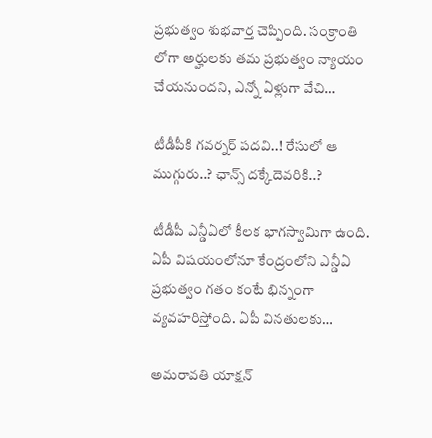ప్రభుత్వం శుభవార్త చెప్పింది. సంక్రాంతి లోగా అర్హులకు తమ ప్రభుత్వం న్యాయం చేయనుందని, ఎన్నో ఏళ్లుగా వేచి…

టీడీపీకి గవర్నర్ పదవి..! రేసులో ఆ ముగ్గురు..? ఛాన్స్ దక్కేదెవరికి..?

టీడీపీ ఎన్డీఏలో కీలక భాగస్వామిగా ఉంది. ఏపీ విషయంలోనూ కేంద్రంలోని ఎన్డీఏ ప్రభుత్వం గతం కంటే భిన్నంగా వ్యవహరిస్తోంది. ఏపీ వినతులకు…

అమరావతి యాక్షన్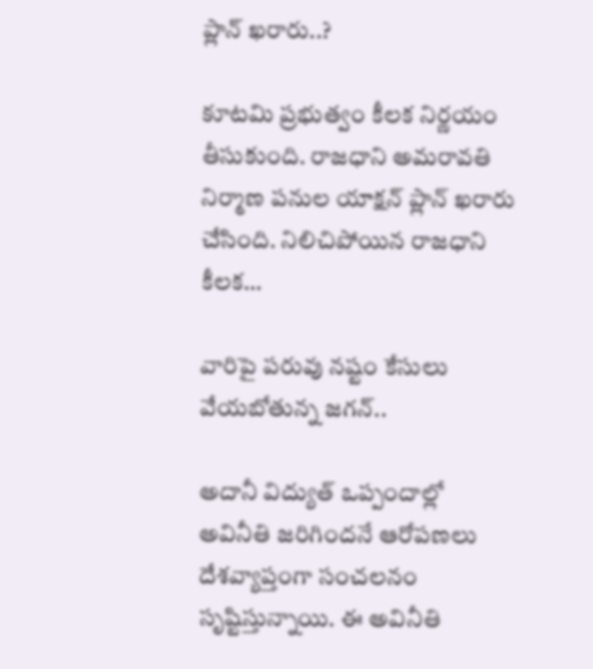ప్లాన్ ఖరారు..?

కూటమి ప్రభుత్వం కీలక నిర్ణయం తీసుకుంది. రాజధాని అమరావతి నిర్మాణ పనుల యాక్షన్ ప్లాన్ ఖరారు చేసింది. నిలిచిపోయిన రాజధాని కీలక…

వారిపై పరువు నష్టం కేసులు వేయబోతున్న జగన్..

అదానీ విద్యుత్ ఒప్పందాల్లో అవినీతి జరిగిందనే ఆరోపణలు దేశవ్యాప్తంగా సంచలనం సృష్టిస్తున్నాయి. ఈ అవినీతి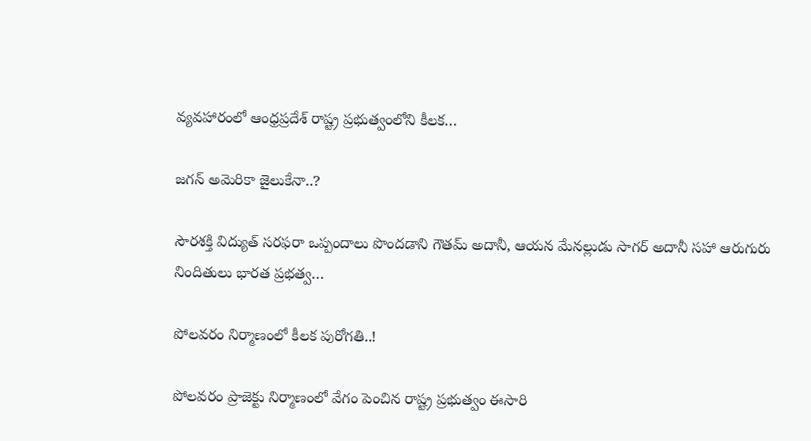వ్యవహారంలో ఆంధ్రప్రదేశ్ రాష్ట్ర ప్రభుత్వంలోని కీలక…

జగన్ అమెరికా జైలుకేనా..?

సౌర‌శ‌క్తి విద్యుత్ స‌ర‌ఫ‌రా ఒప్పందాలు పొందడాని గౌత‌మ్ అదానీ, ఆయ‌న మేనల్లుడు సాగ‌ర్ అదానీ స‌హా ఆరుగురు నిందితులు భార‌త ప్ర‌భ‌త్వ…

పోలవరం నిర్మాణంలో కీలక పురోగతి..!

పోలవరం ప్రాజెక్టు నిర్మాణంలో వేగం పెంచిన రాష్ట్ర ప్రభుత్వం ఈసారి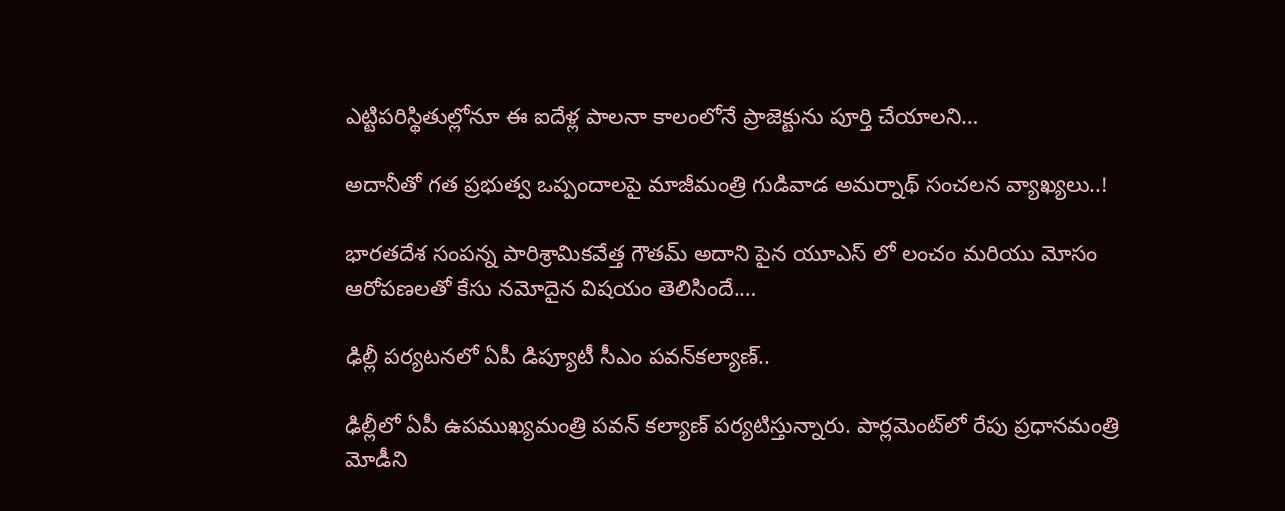ఎట్టిపరిస్థితుల్లోనూ ఈ ఐదేళ్ల పాలనా కాలంలోనే ప్రాజెక్టును పూర్తి చేయాలని…

అదానీతో గత ప్రభుత్వ ఒప్పందాలపై మాజీమంత్రి గుడివాడ అమర్నాథ్ సంచలన వ్యాఖ్యలు..!

భారతదేశ సంపన్న పారిశ్రామికవేత్త గౌతమ్ అదాని పైన యూఎస్ లో లంచం మరియు మోసం ఆరోపణలతో కేసు నమోదైన విషయం తెలిసిందే.…

ఢిల్లీ పర్యటనలో ఏపీ డిప్యూటీ సీఎం పవన్‌కల్యాణ్‌..

ఢిల్లీలో ఏపీ ఉపముఖ్యమంత్రి పవన్ కల్యాణ్ పర్యటిస్తున్నారు. పార్లమెంట్‌లో రేపు ప్రధానమంత్రి మోడీని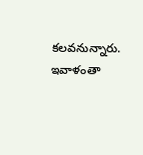కలవనున్నారు. ఇవాళంతా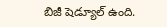బిజీ షెడ్యూల్ ఉంది.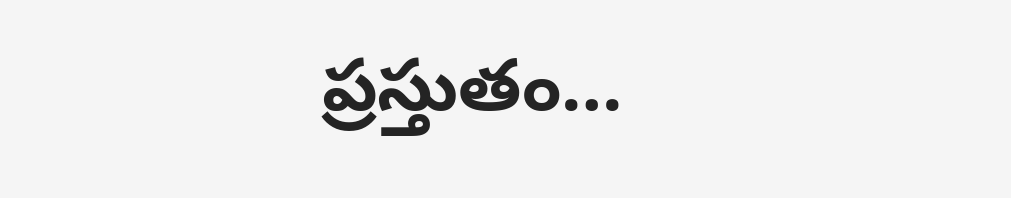ప్రస్తుతం…